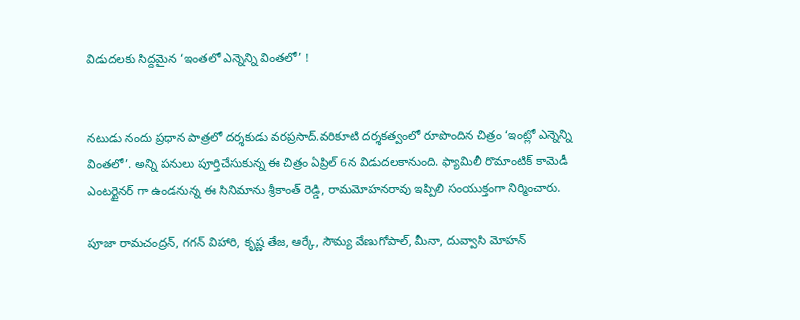విడుదలకు సిద్దమైన ‘ఇంతలో ఎన్నెన్ని వింతలో’ !


నటుడు నందు ప్రధాన పాత్రలో దర్శకుడు వరప్రసాద్.వరికూటి దర్శకత్వంలో రూపొందిన చిత్రం ‘ఇంట్లో ఎన్నెన్ని వింతలో’. అన్ని పనులు పూర్తిచేసుకున్న ఈ చిత్రం ఏప్రిల్ 6న విడుదలకానుంది. ఫ్యామిలీ రొమాంటిక్ కామెడీ ఎంటర్టైనర్ గా ఉండనున్న ఈ సినిమాను శ్రీకాంత్ రెడ్డి, రామమోహనరావు ఇప్పిలి సంయుక్తంగా నిర్మించారు.

పూజా రామచంద్రన్, గగన్ విహారి, కృష్ణ తేజ, ఆర్కే, సౌమ్య వేణుగోపాల్, మీనా, దువ్వాసి మోహన్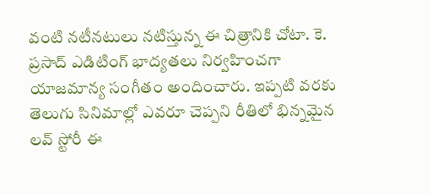వంటి నటీనటులు నటిస్తున్న ఈ చిత్రానికి చోటా. కె. ప్రసాద్ ఎడిటింగ్ భాద్యతలు నిర్వహించగా యాజమాన్య సంగీతం అందించారు. ఇప్పటి వరకు తెలుగు సినిమాల్లో ఎవరూ చెప్పని రీతిలో భిన్నమైన లవ్ స్టోరీ ఈ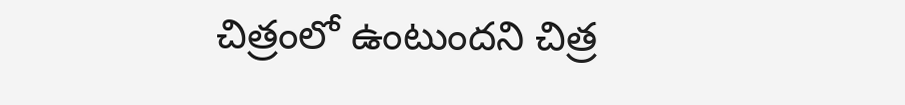చిత్రంలో ఉంటుందని చిత్ర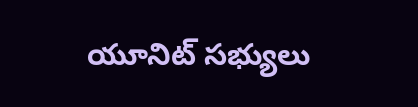యూనిట్ సభ్యులు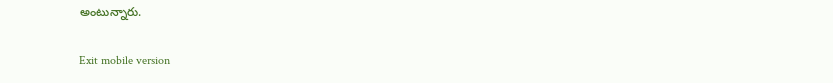అంటున్నారు.

Exit mobile version